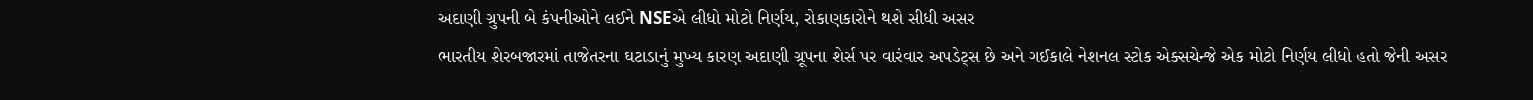અદાણી ગ્રુપની બે કંપનીઓને લઈને NSEએ લીધો મોટો નિર્ણય, રોકાણકારોને થશે સીધી અસર
ભારતીય શેરબજારમાં તાજેતરના ઘટાડાનું મુખ્ય કારણ અદાણી ગ્રૂપના શેર્સ પર વારંવાર અપડેટ્સ છે અને ગઈકાલે નેશનલ સ્ટોક એક્સચેન્જે એક મોટો નિર્ણય લીધો હતો જેની અસર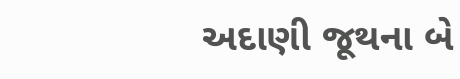અદાણી જૂથના બે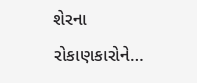શેરના રોકાણકારોને…